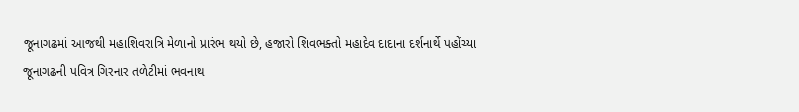જૂનાગઢમાં આજથી મહાશિવરાત્રિ મેળાનો પ્રારંભ થયો છે, હજારો શિવભક્તો મહાદેવ દાદાના દર્શનાર્થે પહોંચ્યા
જૂનાગઢની પવિત્ર ગિરનાર તળેટીમાં ભવનાથ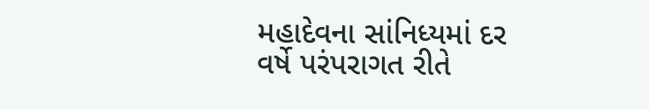મહાદેવના સાંનિધ્યમાં દર વર્ષે પરંપરાગત રીતે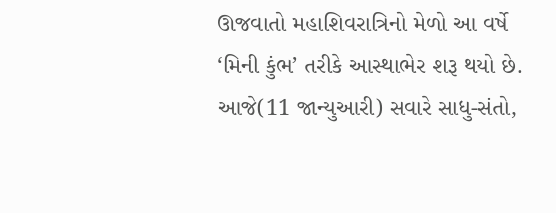ઊજવાતો મહાશિવરાત્રિનો મેળો આ વર્ષે ‘મિની કુંભ’ તરીકે આસ્થાભેર શરૂ થયો છે. આજે(11 જાન્યુઆરી) સવારે સાધુ-સંતો,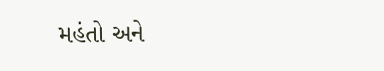મહંતો અને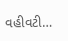વહીવટી…